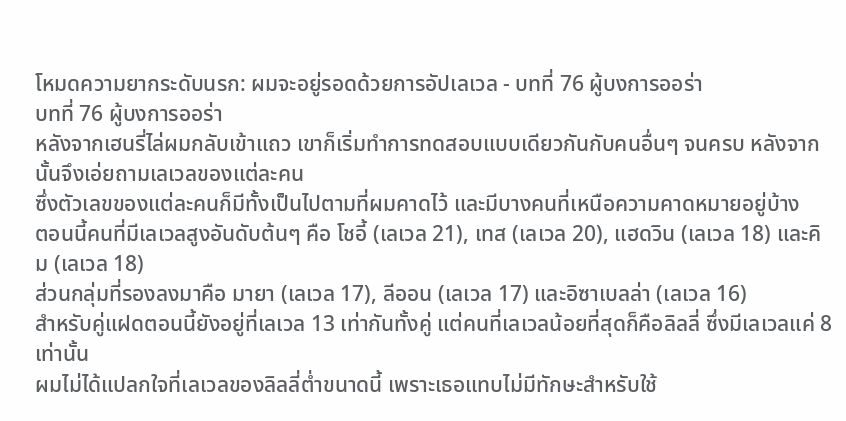โหมดความยากระดับนรก: ผมจะอยู่รอดด้วยการอัปเลเวล - บทที่ 76 ผู้บงการออร่า
บทที่ 76 ผู้บงการออร่า
หลังจากเฮนรี่ไล่ผมกลับเข้าแถว เขาก็เริ่มทำการทดสอบแบบเดียวกันกับคนอื่นๆ จนครบ หลังจากนั้นจึงเอ่ยถามเลเวลของแต่ละคน
ซึ่งตัวเลขของแต่ละคนก็มีทั้งเป็นไปตามที่ผมคาดไว้ และมีบางคนที่เหนือความคาดหมายอยู่บ้าง
ตอนนี้คนที่มีเลเวลสูงอันดับต้นๆ คือ โชอี้ (เลเวล 21), เทส (เลเวล 20), แฮดวิน (เลเวล 18) และคิม (เลเวล 18)
ส่วนกลุ่มที่รองลงมาคือ มายา (เลเวล 17), ลีออน (เลเวล 17) และอิซาเบลล่า (เลเวล 16)
สำหรับคู่แฝดตอนนี้ยังอยู่ที่เลเวล 13 เท่ากันทั้งคู่ แต่คนที่เลเวลน้อยที่สุดก็คือลิลลี่ ซึ่งมีเลเวลแค่ 8 เท่านั้น
ผมไม่ได้แปลกใจที่เลเวลของลิลลี่ต่ำขนาดนี้ เพราะเธอแทบไม่มีทักษะสำหรับใช้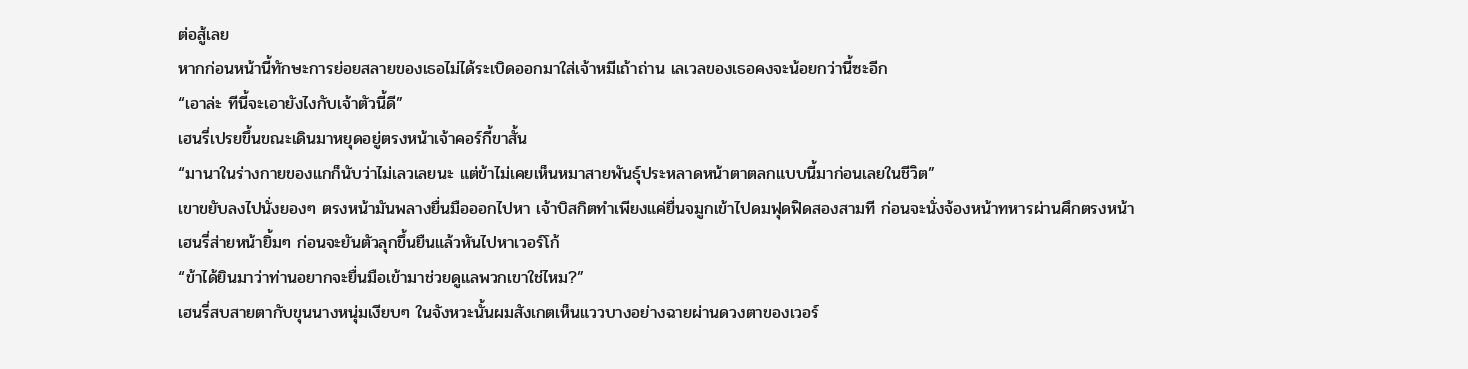ต่อสู้เลย
หากก่อนหน้านี้ทักษะการย่อยสลายของเธอไม่ได้ระเบิดออกมาใส่เจ้าหมีเถ้าถ่าน เลเวลของเธอคงจะน้อยกว่านี้ซะอีก
“เอาล่ะ ทีนี้จะเอายังไงกับเจ้าตัวนี้ดี”
เฮนรี่เปรยขึ้นขณะเดินมาหยุดอยู่ตรงหน้าเจ้าคอร์กี้ขาสั้น
“มานาในร่างกายของแกก็นับว่าไม่เลวเลยนะ แต่ข้าไม่เคยเห็นหมาสายพันธุ์ประหลาดหน้าตาตลกแบบนี้มาก่อนเลยในชีวิต”
เขาขยับลงไปนั่งยองๆ ตรงหน้ามันพลางยื่นมือออกไปหา เจ้าบิสกิตทำเพียงแค่ยื่นจมูกเข้าไปดมฟุดฟิดสองสามที ก่อนจะนั่งจ้องหน้าทหารผ่านศึกตรงหน้า
เฮนรี่ส่ายหน้ายิ้มๆ ก่อนจะยันตัวลุกขึ้นยืนแล้วหันไปหาเวอร์โก้
“ข้าได้ยินมาว่าท่านอยากจะยื่นมือเข้ามาช่วยดูแลพวกเขาใช่ไหม?”
เฮนรี่สบสายตากับขุนนางหนุ่มเงียบๆ ในจังหวะนั้นผมสังเกตเห็นแววบางอย่างฉายผ่านดวงตาของเวอร์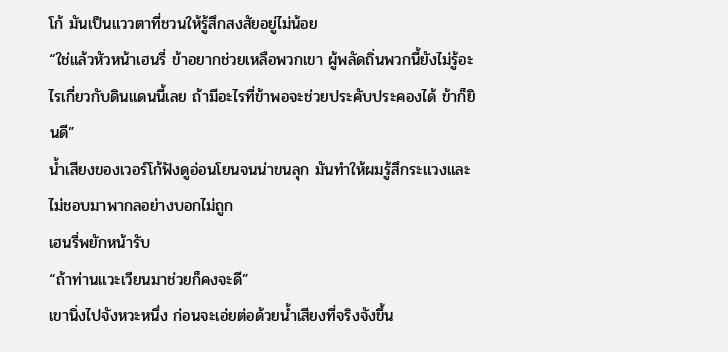โก้ มันเป็นแววตาที่ชวนให้รู้สึกสงสัยอยู่ไม่น้อย
“ใช่แล้วหัวหน้าเฮนรี่ ข้าอยากช่วยเหลือพวกเขา ผู้พลัดถิ่นพวกนี้ยังไม่รู้อะไรเกี่ยวกับดินแดนนี้เลย ถ้ามีอะไรที่ข้าพอจะช่วยประคับประคองได้ ข้าก็ยินดี”
น้ำเสียงของเวอร์โก้ฟังดูอ่อนโยนจนน่าขนลุก มันทำให้ผมรู้สึกระแวงและไม่ชอบมาพากลอย่างบอกไม่ถูก
เฮนรี่พยักหน้ารับ
“ถ้าท่านแวะเวียนมาช่วยก็คงจะดี”
เขานิ่งไปจังหวะหนึ่ง ก่อนจะเอ่ยต่อด้วยน้ำเสียงที่จริงจังขึ้น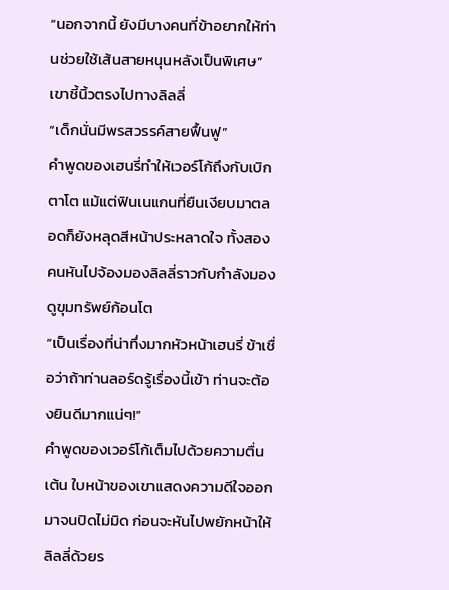“นอกจากนี้ ยังมีบางคนที่ข้าอยากให้ท่านช่วยใช้เส้นสายหนุนหลังเป็นพิเศษ”
เขาชี้นิ้วตรงไปทางลิลลี่
“เด็กนั่นมีพรสวรรค์สายฟื้นฟู”
คำพูดของเฮนรี่ทำให้เวอร์โก้ถึงกับเบิกตาโต แม้แต่ฟินเนแกนที่ยืนเงียบมาตลอดก็ยังหลุดสีหน้าประหลาดใจ ทั้งสองคนหันไปจ้องมองลิลลี่ราวกับกำลังมองดูขุมทรัพย์ก้อนโต
“เป็นเรื่องที่น่าทึ่งมากหัวหน้าเฮนรี่ ข้าเชื่อว่าถ้าท่านลอร์ดรู้เรื่องนี้เข้า ท่านจะต้องยินดีมากแน่ๆ!”
คำพูดของเวอร์โก้เต็มไปด้วยความตื่นเต้น ใบหน้าของเขาแสดงความดีใจออกมาจนปิดไม่มิด ก่อนจะหันไปพยักหน้าให้ลิลลี่ด้วยร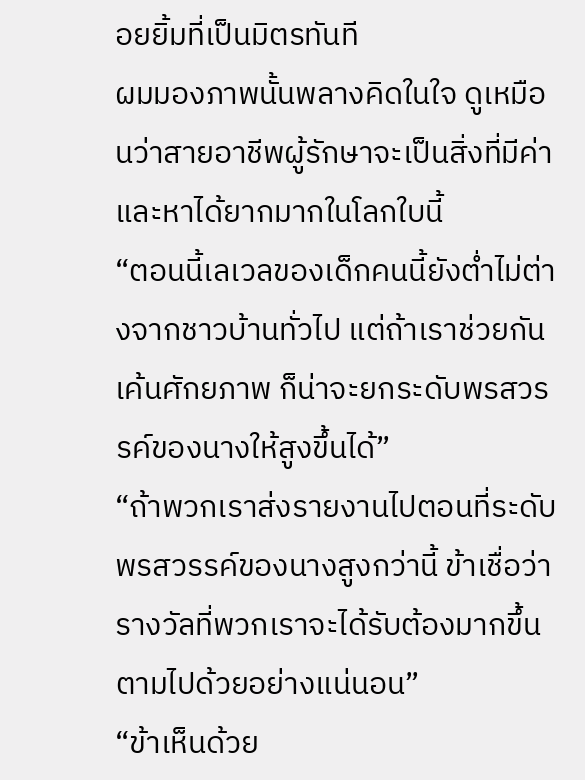อยยิ้มที่เป็นมิตรทันที
ผมมองภาพนั้นพลางคิดในใจ ดูเหมือนว่าสายอาชีพผู้รักษาจะเป็นสิ่งที่มีค่าและหาได้ยากมากในโลกใบนี้
“ตอนนี้เลเวลของเด็กคนนี้ยังต่ำไม่ต่างจากชาวบ้านทั่วไป แต่ถ้าเราช่วยกันเค้นศักยภาพ ก็น่าจะยกระดับพรสวรรค์ของนางให้สูงขึ้นได้”
“ถ้าพวกเราส่งรายงานไปตอนที่ระดับพรสวรรค์ของนางสูงกว่านี้ ข้าเชื่อว่ารางวัลที่พวกเราจะได้รับต้องมากขึ้นตามไปด้วยอย่างแน่นอน”
“ข้าเห็นด้วย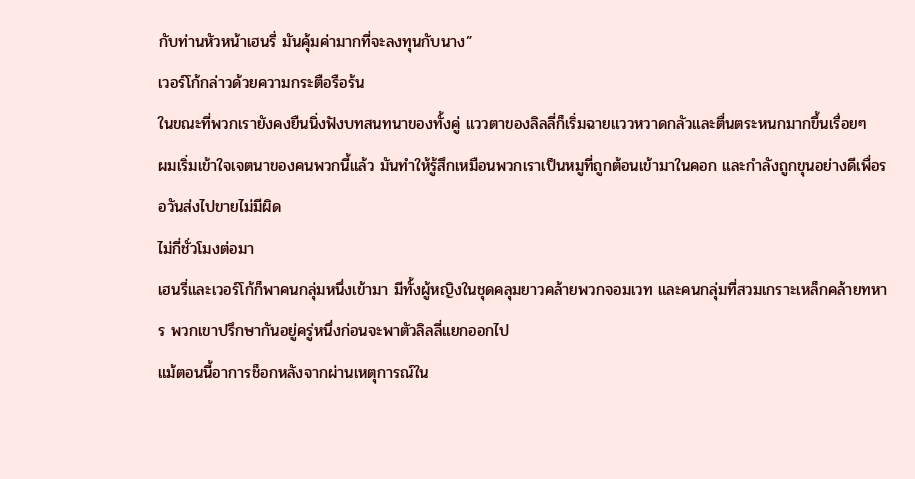กับท่านหัวหน้าเฮนรี่ มันคุ้มค่ามากที่จะลงทุนกับนาง”
เวอร์โก้กล่าวด้วยความกระตือรือร้น
ในขณะที่พวกเรายังคงยืนนิ่งฟังบทสนทนาของทั้งคู่ แววตาของลิลลี่ก็เริ่มฉายแววหวาดกลัวและตื่นตระหนกมากขึ้นเรื่อยๆ
ผมเริ่มเข้าใจเจตนาของคนพวกนี้แล้ว มันทำให้รู้สึกเหมือนพวกเราเป็นหมูที่ถูกต้อนเข้ามาในคอก และกำลังถูกขุนอย่างดีเพื่อรอวันส่งไปขายไม่มีผิด
ไม่กี่ชั่วโมงต่อมา
เฮนรี่และเวอร์โก้ก็พาคนกลุ่มหนึ่งเข้ามา มีทั้งผู้หญิงในชุดคลุมยาวคล้ายพวกจอมเวท และคนกลุ่มที่สวมเกราะเหล็กคล้ายทหาร พวกเขาปรึกษากันอยู่ครู่หนึ่งก่อนจะพาตัวลิลลี่แยกออกไป
แม้ตอนนี้อาการช็อกหลังจากผ่านเหตุการณ์ใน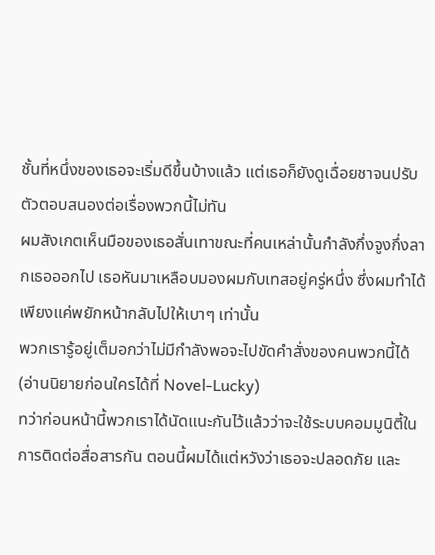ชั้นที่หนึ่งของเธอจะเริ่มดีขึ้นบ้างแล้ว แต่เธอก็ยังดูเฉื่อยชาจนปรับตัวตอบสนองต่อเรื่องพวกนี้ไม่ทัน
ผมสังเกตเห็นมือของเธอสั่นเทาขณะที่คนเหล่านั้นกำลังกึ่งจูงกึ่งลากเธอออกไป เธอหันมาเหลือบมองผมกับเทสอยู่ครู่หนึ่ง ซึ่งผมทำได้เพียงแค่พยักหน้ากลับไปให้เบาๆ เท่านั้น
พวกเรารู้อยู่เต็มอกว่าไม่มีกำลังพอจะไปขัดคำสั่งของคนพวกนี้ได้ (อ่านนิยายก่อนใครได้ที่ Novel-Lucky)
ทว่าก่อนหน้านี้พวกเราได้นัดแนะกันไว้แล้วว่าจะใช้ระบบคอมมูนิตี้ในการติดต่อสื่อสารกัน ตอนนี้ผมได้แต่หวังว่าเธอจะปลอดภัย และ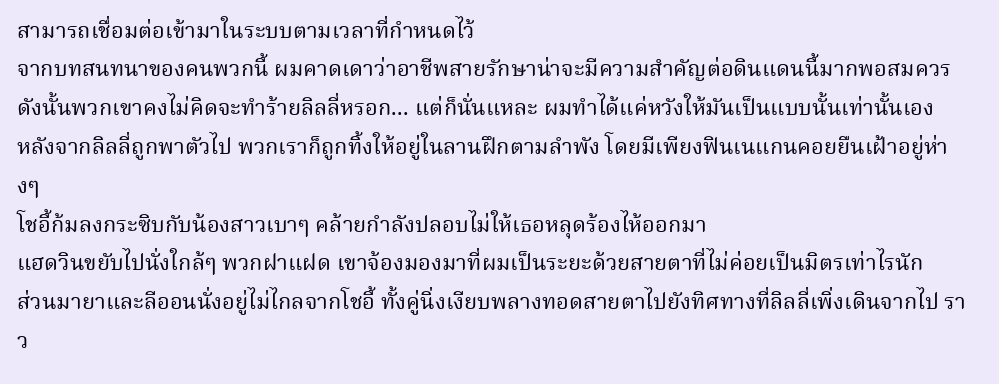สามารถเชื่อมต่อเข้ามาในระบบตามเวลาที่กำหนดไว้
จากบทสนทนาของคนพวกนี้ ผมคาดเดาว่าอาชีพสายรักษาน่าจะมีความสำคัญต่อดินแดนนี้มากพอสมควร ดังนั้นพวกเขาคงไม่คิดจะทำร้ายลิลลี่หรอก... แต่ก็นั่นแหละ ผมทำได้แค่หวังให้มันเป็นแบบนั้นเท่านั้นเอง
หลังจากลิลลี่ถูกพาตัวไป พวกเราก็ถูกทิ้งให้อยู่ในลานฝึกตามลำพัง โดยมีเพียงฟินเนแกนคอยยืนเฝ้าอยู่ห่างๆ
โชอี้ก้มลงกระซิบกับน้องสาวเบาๆ คล้ายกำลังปลอบไม่ให้เธอหลุดร้องไห้ออกมา
แฮดวินขยับไปนั่งใกล้ๆ พวกฝาแฝด เขาจ้องมองมาที่ผมเป็นระยะด้วยสายตาที่ไม่ค่อยเป็นมิตรเท่าไรนัก
ส่วนมายาและลีออนนั่งอยู่ไม่ไกลจากโชอี้ ทั้งคู่นิ่งเงียบพลางทอดสายตาไปยังทิศทางที่ลิลลี่เพิ่งเดินจากไป ราว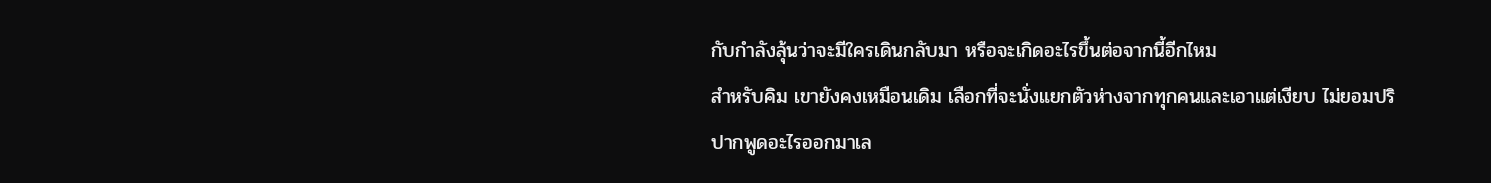กับกำลังลุ้นว่าจะมีใครเดินกลับมา หรือจะเกิดอะไรขึ้นต่อจากนี้อีกไหม
สำหรับคิม เขายังคงเหมือนเดิม เลือกที่จะนั่งแยกตัวห่างจากทุกคนและเอาแต่เงียบ ไม่ยอมปริปากพูดอะไรออกมาเล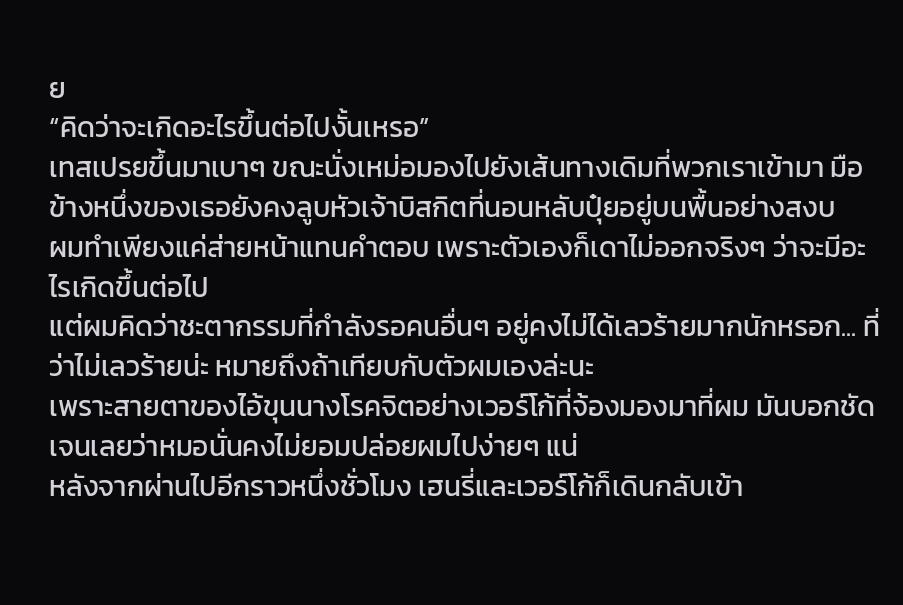ย
“คิดว่าจะเกิดอะไรขึ้นต่อไปงั้นเหรอ”
เทสเปรยขึ้นมาเบาๆ ขณะนั่งเหม่อมองไปยังเส้นทางเดิมที่พวกเราเข้ามา มือข้างหนึ่งของเธอยังคงลูบหัวเจ้าบิสกิตที่นอนหลับปุ๋ยอยู่บนพื้นอย่างสงบ
ผมทำเพียงแค่ส่ายหน้าแทนคำตอบ เพราะตัวเองก็เดาไม่ออกจริงๆ ว่าจะมีอะไรเกิดขึ้นต่อไป
แต่ผมคิดว่าชะตากรรมที่กำลังรอคนอื่นๆ อยู่คงไม่ได้เลวร้ายมากนักหรอก... ที่ว่าไม่เลวร้ายน่ะ หมายถึงถ้าเทียบกับตัวผมเองล่ะนะ
เพราะสายตาของไอ้ขุนนางโรคจิตอย่างเวอร์โก้ที่จ้องมองมาที่ผม มันบอกชัดเจนเลยว่าหมอนั่นคงไม่ยอมปล่อยผมไปง่ายๆ แน่
หลังจากผ่านไปอีกราวหนึ่งชั่วโมง เฮนรี่และเวอร์โก้ก็เดินกลับเข้า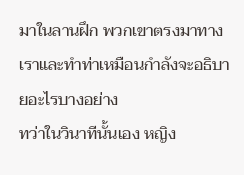มาในลานฝึก พวกเขาตรงมาทางเราและทำท่าเหมือนกำลังจะอธิบายอะไรบางอย่าง
ทว่าในวินาทีนั้นเอง หญิง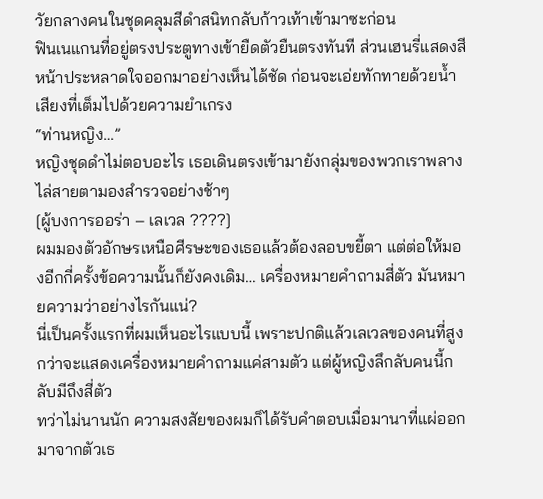วัยกลางคนในชุดคลุมสีดำสนิทกลับก้าวเท้าเข้ามาซะก่อน
ฟินเนแกนที่อยู่ตรงประตูทางเข้ายืดตัวยืนตรงทันที ส่วนเฮนรี่แสดงสีหน้าประหลาดใจออกมาอย่างเห็นได้ชัด ก่อนจะเอ่ยทักทายด้วยน้ำเสียงที่เต็มไปด้วยความยำเกรง
“ท่านหญิง…”
หญิงชุดดำไม่ตอบอะไร เธอเดินตรงเข้ามายังกลุ่มของพวกเราพลางไล่สายตามองสำรวจอย่างช้าๆ
[ผู้บงการออร่า – เลเวล ????]
ผมมองตัวอักษรเหนือศีรษะของเธอแล้วต้องลอบขยี้ตา แต่ต่อให้มองอีกกี่ครั้งข้อความนั้นก็ยังคงเดิม… เครื่องหมายคำถามสี่ตัว มันหมายความว่าอย่างไรกันแน่?
นี่เป็นครั้งแรกที่ผมเห็นอะไรแบบนี้ เพราะปกติแล้วเลเวลของคนที่สูงกว่าจะแสดงเครื่องหมายคำถามแค่สามตัว แต่ผู้หญิงลึกลับคนนี้กลับมีถึงสี่ตัว
ทว่าไม่นานนัก ความสงสัยของผมก็ได้รับคำตอบเมื่อมานาที่แผ่ออกมาจากตัวเธ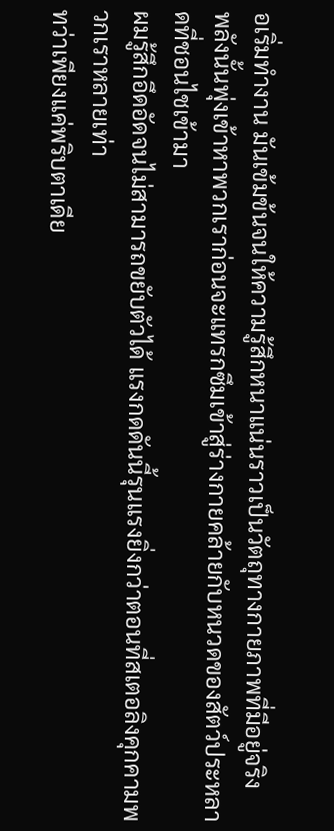อเริ่มทำงาน มันเข้มข้นจนให้ความรู้สึกหนาแน่นราวเป็นวัตถุทางกายภาพที่มีอยู่จริง
พลังนั้นพุ่งเข้าหาพวกเราก่อนจะแทรกซึมเข้าสู่ร่างกายคล้ายกับหนวดของสัตว์ประหลาดที่ชอนไชเข้ามา
ผมรู้สึกอึดอัดจนไม่สามารถขยับตัวได้ แรงกดดันนี้รุนแรงยิ่งกว่าตอนที่สเตอลิงคุกคามพวกเราหลายเท่า
ทว่าเพียงแค่พริบตาเดีย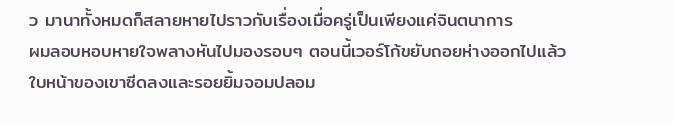ว มานาทั้งหมดก็สลายหายไปราวกับเรื่องเมื่อครู่เป็นเพียงแค่จินตนาการ
ผมลอบหอบหายใจพลางหันไปมองรอบๆ ตอนนี้เวอร์โก้ขยับถอยห่างออกไปแล้ว ใบหน้าของเขาซีดลงและรอยยิ้มจอมปลอม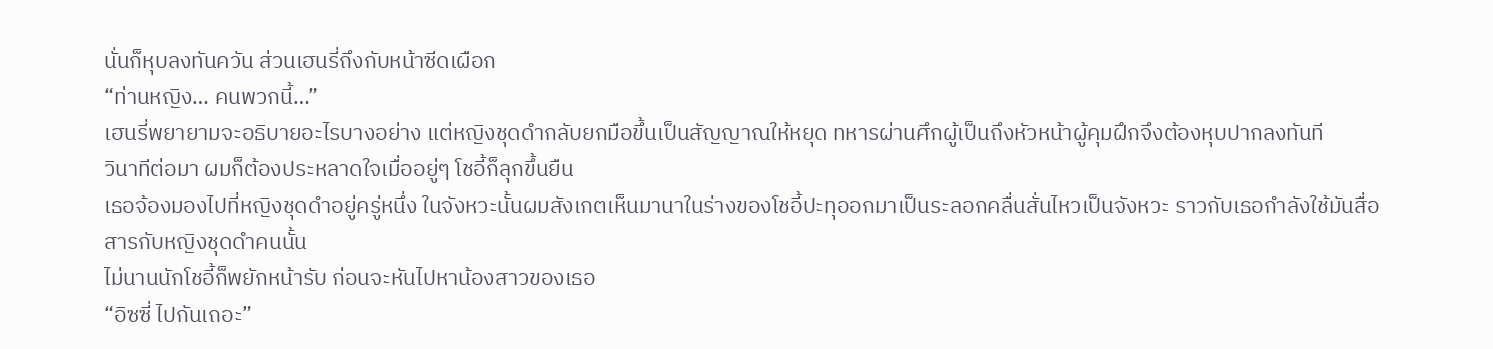นั่นก็หุบลงทันควัน ส่วนเฮนรี่ถึงกับหน้าซีดเผือก
“ท่านหญิง… คนพวกนี้…”
เฮนรี่พยายามจะอธิบายอะไรบางอย่าง แต่หญิงชุดดำกลับยกมือขึ้นเป็นสัญญาณให้หยุด ทหารผ่านศึกผู้เป็นถึงหัวหน้าผู้คุมฝึกจึงต้องหุบปากลงทันที
วินาทีต่อมา ผมก็ต้องประหลาดใจเมื่ออยู่ๆ โชอี้ก็ลุกขึ้นยืน
เธอจ้องมองไปที่หญิงชุดดำอยู่ครู่หนึ่ง ในจังหวะนั้นผมสังเกตเห็นมานาในร่างของโชอี้ปะทุออกมาเป็นระลอกคลื่นสั่นไหวเป็นจังหวะ ราวกับเธอกำลังใช้มันสื่อสารกับหญิงชุดดำคนนั้น
ไม่นานนักโชอี้ก็พยักหน้ารับ ก่อนจะหันไปหาน้องสาวของเธอ
“อิซซี่ ไปกันเถอะ”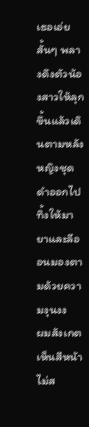เธอเอ่ยสั้นๆ พลางดึงตัวน้องสาวให้ลุกขึ้นแล้วเดินตามหลังหญิงชุดดำออกไป ทิ้งให้มายาและลีออนมองตามด้วยความงุนงง
ผมสังเกตเห็นสีหน้าไม่ส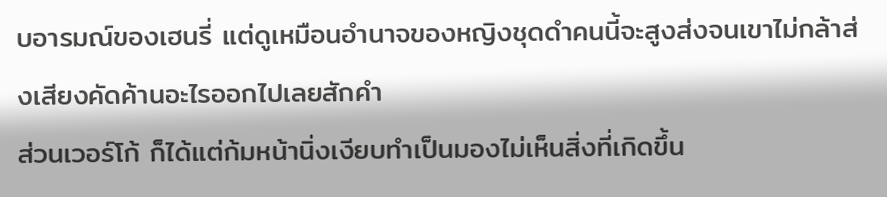บอารมณ์ของเฮนรี่ แต่ดูเหมือนอำนาจของหญิงชุดดำคนนี้จะสูงส่งจนเขาไม่กล้าส่งเสียงคัดค้านอะไรออกไปเลยสักคำ
ส่วนเวอร์โก้ ก็ได้แต่ก้มหน้านิ่งเงียบทำเป็นมองไม่เห็นสิ่งที่เกิดขึ้น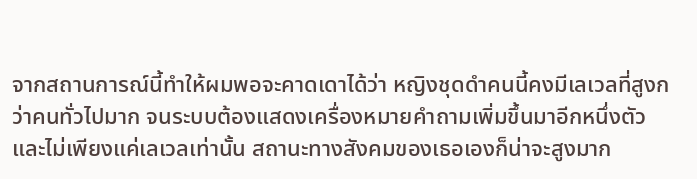จากสถานการณ์นี้ทำให้ผมพอจะคาดเดาได้ว่า หญิงชุดดำคนนี้คงมีเลเวลที่สูงกว่าคนทั่วไปมาก จนระบบต้องแสดงเครื่องหมายคำถามเพิ่มขึ้นมาอีกหนึ่งตัว
และไม่เพียงแค่เลเวลเท่านั้น สถานะทางสังคมของเธอเองก็น่าจะสูงมาก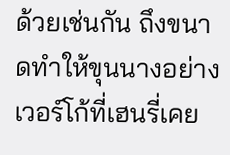ด้วยเช่นกัน ถึงขนาดทำให้ขุนนางอย่างเวอร์โก้ที่เฮนรี่เคย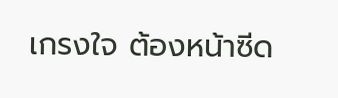เกรงใจ ต้องหน้าซีด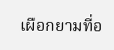เผือกยามที่อ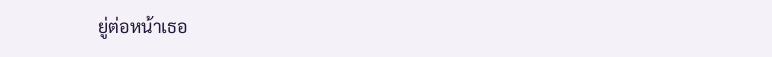ยู่ต่อหน้าเธอ